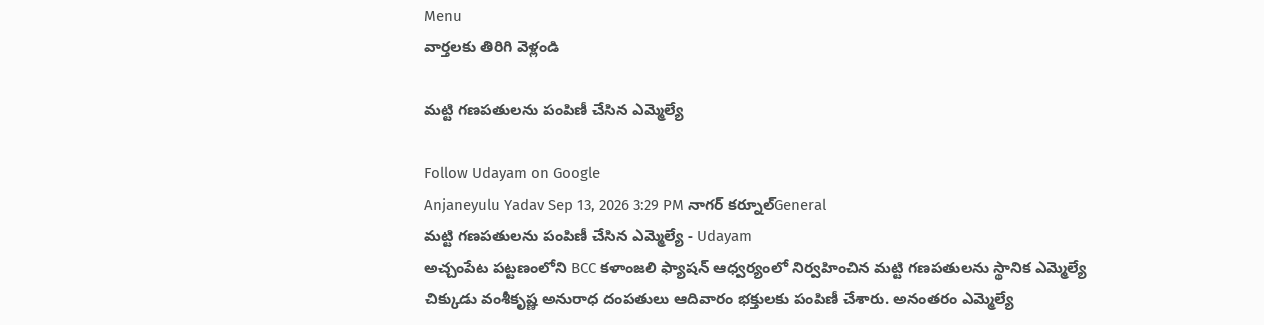Menu
వార్తలకు తిరిగి వెళ్లండి

మట్టి గణపతులను పంపిణీ చేసిన ఎమ్మెల్యే

Follow Udayam on Google
Anjaneyulu Yadav Sep 13, 2026 3:29 PM నాగర్ కర్నూల్General
మట్టి గణపతులను పంపిణీ చేసిన ఎమ్మెల్యే - Udayam
అచ్చంపేట పట్టణంలోని BCC కళాంజలి ఫ్యాషన్ ఆధ్వర్యంలో నిర్వహించిన మట్టి గణపతులను స్థానిక ఎమ్మెల్యే చిక్కుడు వంశీకృష్ణ అనురాధ దంపతులు ఆదివారం భక్తులకు పంపిణీ చేశారు. అనంతరం ఎమ్మెల్యే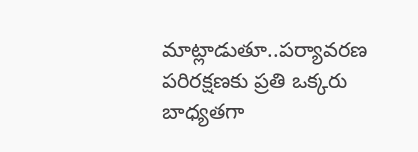మాట్లాడుతూ..పర్యావరణ పరిరక్షణకు ప్రతి ఒక్కరు బాధ్యతగా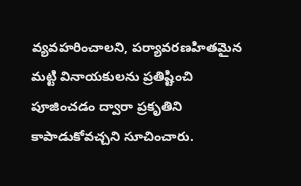వ్యవహరించాలని, పర్యావరణహితమైన మట్టి వినాయకులను ప్రతిష్టించి పూజించడం ద్వారా ప్రకృతిని కాపాడుకోవచ్చని సూచించారు.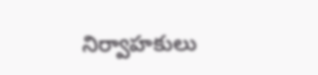నిర్వాహకులు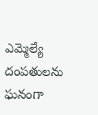ఎమ్మెల్యే దంపతులను ఘనంగా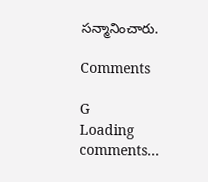సన్మానించారు.

Comments

G
Loading comments...